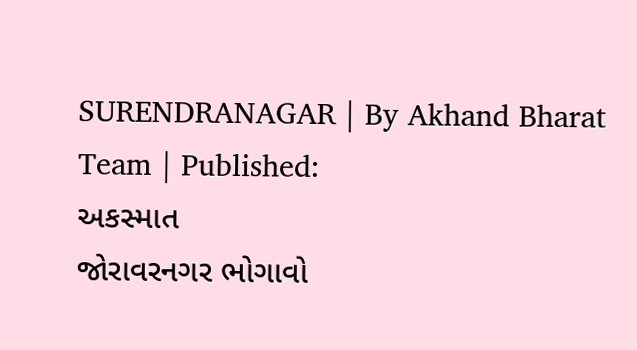SURENDRANAGAR | By Akhand Bharat Team | Published:
અકસ્માત
જોરાવરનગર ભોગાવો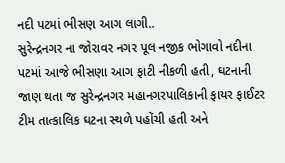નદી પટમાં ભીસણ આગ લાગી..
સુરેન્દ્રનગર ના જોરાવર નગર પૂલ નજીક ભોગાવો નદીના પટમાં આજે ભીસણા આગ ફાટી નીકળી હતી, ઘટનાની જાણ થતા જ સુરેન્દ્રનગર મહાનગરપાલિકાની ફાયર ફાઈટર ટીમ તાત્કાલિક ઘટના સ્થળે પહોંચી હતી અને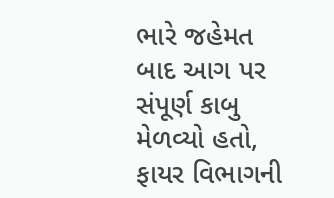ભારે જહેમત બાદ આગ પર સંપૂર્ણ કાબુ મેળવ્યો હતો, ફાયર વિભાગની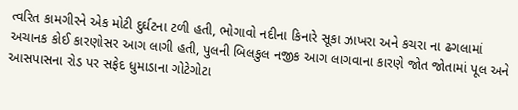ત્વરિત કામગીરને એક મોટી દુર્ઘટના ટળી હતી, ભોગાવો નદીના કિનારે સૂકા ઝાખરા અને કચરા ના ઢગલામાં અચાનક કોઈ કારણોસર આગ લાગી હતી, પુલની બિલકુલ નજીક આગ લાગવાના કારણે જોત જોતામાં પૂલ અને આસપાસના રોડ પર સફેદ ધુમાડાના ગોટેગોટા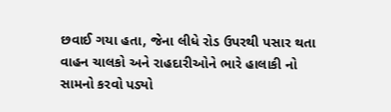છવાઈ ગયા હતા, જેના લીધે રોડ ઉપરથી પસાર થતા વાહન ચાલકો અને રાહદારીઓને ભારે હાલાકી નો સામનો કરવો પડ્યો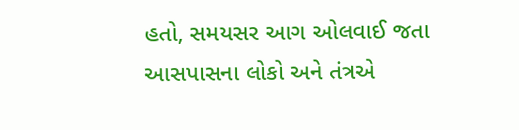હતો, સમયસર આગ ઓલવાઈ જતા આસપાસના લોકો અને તંત્રએ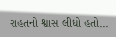રાહતનો શ્વાસ લીધો હતો...